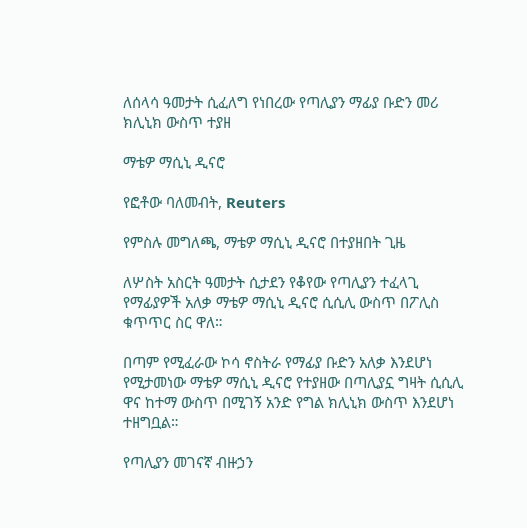ለሰላሳ ዓመታት ሲፈለግ የነበረው የጣሊያን ማፊያ ቡድን መሪ ክሊኒክ ውስጥ ተያዘ

ማቴዎ ማሲኒ ዲናሮ

የፎቶው ባለመብት, Reuters

የምስሉ መግለጫ, ማቴዎ ማሲኒ ዲናሮ በተያዘበት ጊዜ

ለሦስት አስርት ዓመታት ሲታደን የቆየው የጣሊያን ተፈላጊ የማፊያዎች አለቃ ማቴዎ ማሲኒ ዲናሮ ሲሲሊ ውስጥ በፖሊስ ቁጥጥር ስር ዋለ።

በጣም የሚፈራው ኮሳ ኖስትራ የማፊያ ቡድን አለቃ እንደሆነ የሚታመነው ማቴዎ ማሲኒ ዲናሮ የተያዘው በጣሊያኗ ግዛት ሲሲሊ ዋና ከተማ ውስጥ በሚገኝ አንድ የግል ክሊኒክ ውስጥ እንደሆነ ተዘግቧል።

የጣሊያን መገናኛ ብዙኃን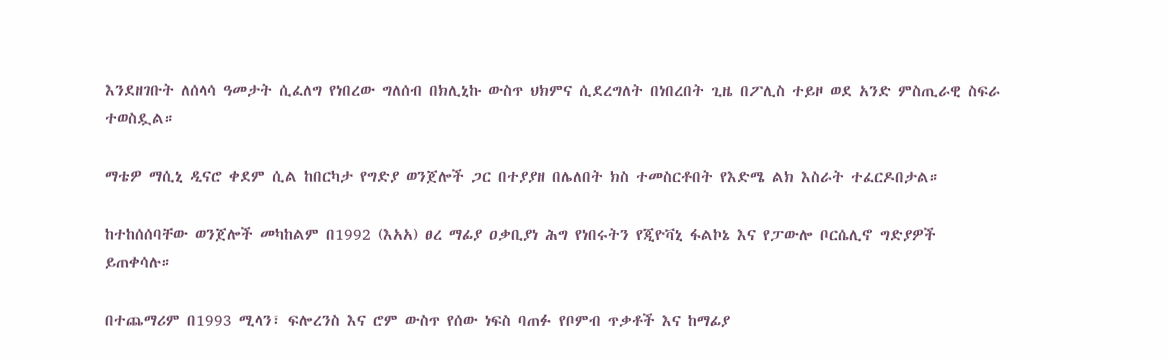እንደዘገቡት ለሰላሳ ዓመታት ሲፈለግ የነበረው ግለሰብ በክሊኒኩ ውስጥ ህክምና ሲደረግለት በነበረበት ጊዜ በፖሊስ ተይዞ ወደ አንድ ምስጢራዊ ስፍራ ተወስዷል።

ማቴዎ ማሲኒ ዲናሮ ቀደም ሲል ከበርካታ የግድያ ወንጀሎች ጋር በተያያዘ በሌለበት ክስ ተመስርቶበት የእድሜ ልክ እስራት ተፈርዶበታል።

ከተከሰሰባቸው ወንጀሎች መካከልም በ1992 (እአአ) ፀረ ማፊያ ዐቃቢያነ ሕግ የነበሩትን የጂዮቫኒ ፋልኮኔ እና የፓውሎ ቦርሴሊኖ ግድያዎች ይጠቀሳሉ።

በተጨማሪም በ1993 ሚላን፣ ፍሎረንስ እና ሮም ውስጥ የሰው ነፍስ ባጠፉ የቦምብ ጥቃቶች እና ከማፊያ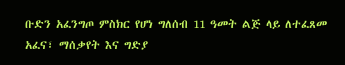ቡድን አፈንግጦ ምስክር የሆነ ግለሰብ 11 ዓመት ልጅ ላይ ለተፈጸመ አፈና፣ ማሰቃየት እና ግድያ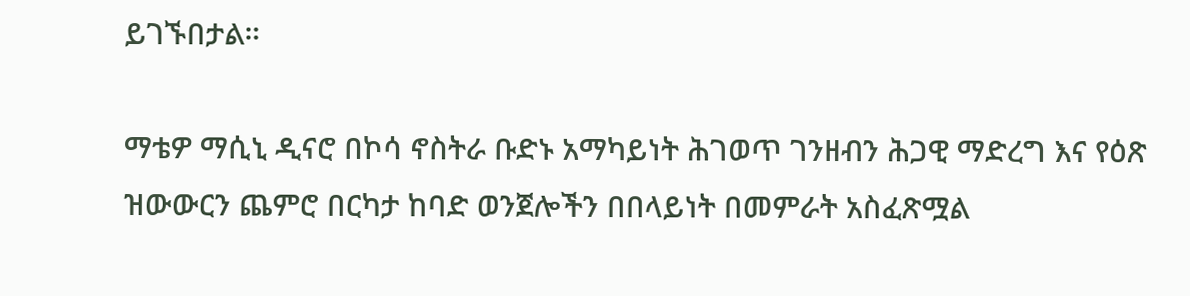ይገኙበታል።

ማቴዎ ማሲኒ ዲናሮ በኮሳ ኖስትራ ቡድኑ አማካይነት ሕገወጥ ገንዘብን ሕጋዊ ማድረግ እና የዕጽ ዝውውርን ጨምሮ በርካታ ከባድ ወንጀሎችን በበላይነት በመምራት አስፈጽሟል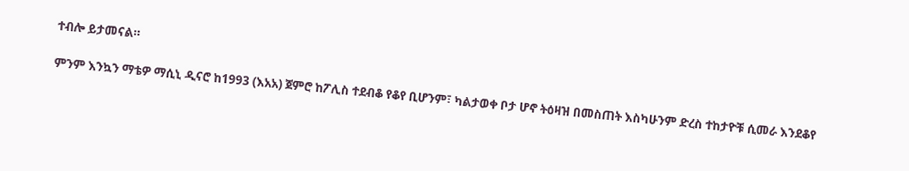ተብሎ ይታመናል።

ምንም እንኳን ማቴዎ ማሲኒ ዲናሮ ከ1993 (እአአ) ጀምሮ ከፖሊስ ተደብቆ የቆየ ቢሆንም፣ ካልታወቀ ቦታ ሆኖ ትዕዛዝ በመስጠት እስካሁንም ድረስ ተከታዮቹ ሲመራ እንደቆየ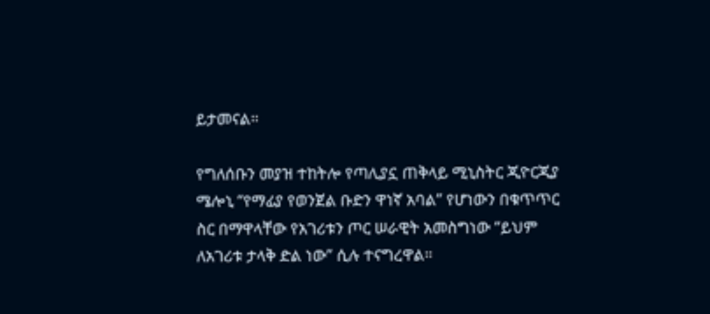ይታመናል።

የግለሰቡን መያዝ ተከትሎ የጣሊያኗ ጠቅላይ ሚኒስትር ጂዮርጂያ ሜሎኒ “የማፊያ የወንጀል ቡድን ዋነኛ አባል” የሆነውን በቁጥጥር ስር በማዋላቸው የአገሪቱን ጦር ሠራዊት አመስግነው “ይህም ለአገሪቱ ታላቅ ድል ነው” ሲሉ ተናግረዋል።